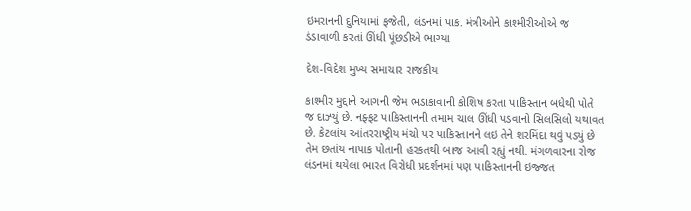ઇમરાનની દુનિયામાં ફજેતી, લંડનમાં પાક. મંત્રીઓને કાશ્મીરીઓએ જ ડંડાવાળી કરતાં ઊંધી પૂંછડીએ ભાગ્યા

દેશ-વિદેશ મુખ્ય સમાચાર રાજકીય

કાશ્મીર મુદ્દાને આગની જેમ ભડાકાવાની કોશિષ કરતા પાકિસ્તાન બધેથી પોતે જ દાઝ્યું છે. નફ્ફટ પાકિસ્તાનની તમામ ચાલ ઊંધી પડવાનો સિલસિલો યથાવત છે. કેટલાંય આંતરરાષ્ટ્રીય મંચો પર પાકિસ્તાનને લઇ તેને શરમિંદા થવું પડ્યું છે તેમ છતાંય નાપાક પોતાની હરકતથી બાજ આવી રહ્યું નથી. મંગળવારના રોજ લંડનમાં થયેલા ભારત વિરોધી પ્રદર્શનમાં પણ પાકિસ્તાનની ઇજ્જત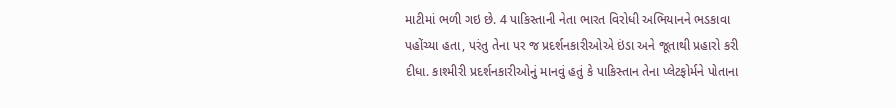માટીમાં ભળી ગઇ છે. 4 પાકિસ્તાની નેતા ભારત વિરોધી અભિયાનને ભડકાવા પહોંચ્યા હતા, પરંતુ તેના પર જ પ્રદર્શનકારીઓએ ઇંડા અને જૂતાથી પ્રહારો કરી દીધા. કાશ્મીરી પ્રદર્શનકારીઓનું માનવું હતું કે પાકિસ્તાન તેના પ્લેટફોર્મને પોતાના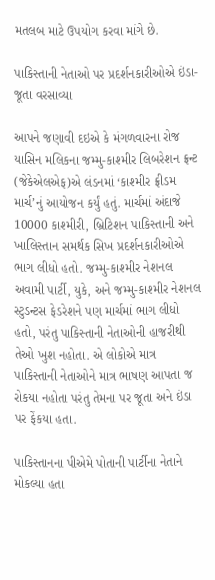મતલબ માટે ઉપયોગ કરવા માંગે છે.

પાકિસ્તાની નેતાઓ પર પ્રદર્શનકારીઓએ ઇંડા-જૂતા વરસાવ્યા

આપને જણાવી દઇએ કે મંગળવારના રોજ યાસિન મલિકના જમ્મુ-કાશ્મીર લિબરેશન ફ્રન્ટ (જેકેએલએફ)એ લંડનમાં ‘કાશ્મીર ફ્રીડમ માર્ચ’નું આયોજન કર્યું હતું. માર્ચમાં અંદાજે 10000 કાશ્મીરી, બ્રિટિશન પાકિસ્તાની અને ખાલિસ્તાન સમર્થક સિખ પ્રદર્શનકારીઓએ ભાગ લીધો હતો. જમ્મુ-કાશ્મીર નેશનલ અવામી પાર્ટી, યુકે, અને જમ્મુ-કાશ્મીર નેશનલ સ્ટુડન્ટસ ફેડરેશને પણ માર્ચમાં ભાગ લીધો હતો, પરંતુ પાકિસ્તાની નેતાઓની હાજરીથી તેઓ ખુશ નહોતા. એ લોકોએ માત્ર પાકિસ્તાની નેતાઓને માત્ર ભાષણ આપતા જ રોકયા નહોતા પરંતુ તેમના પર જૂતા અને ઇંડા પર ફેંકયા હતા.

પાકિસ્તાનના પીએમે પોતાની પાર્ટીના નેતાને મોકલ્યા હતા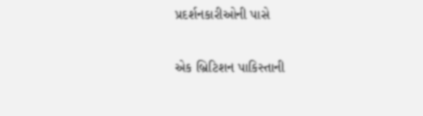પ્રદર્શનકારીઓની પાસે

એક બ્રિટિશન પાકિસ્તાની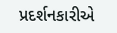પ્રદર્શનકારીએ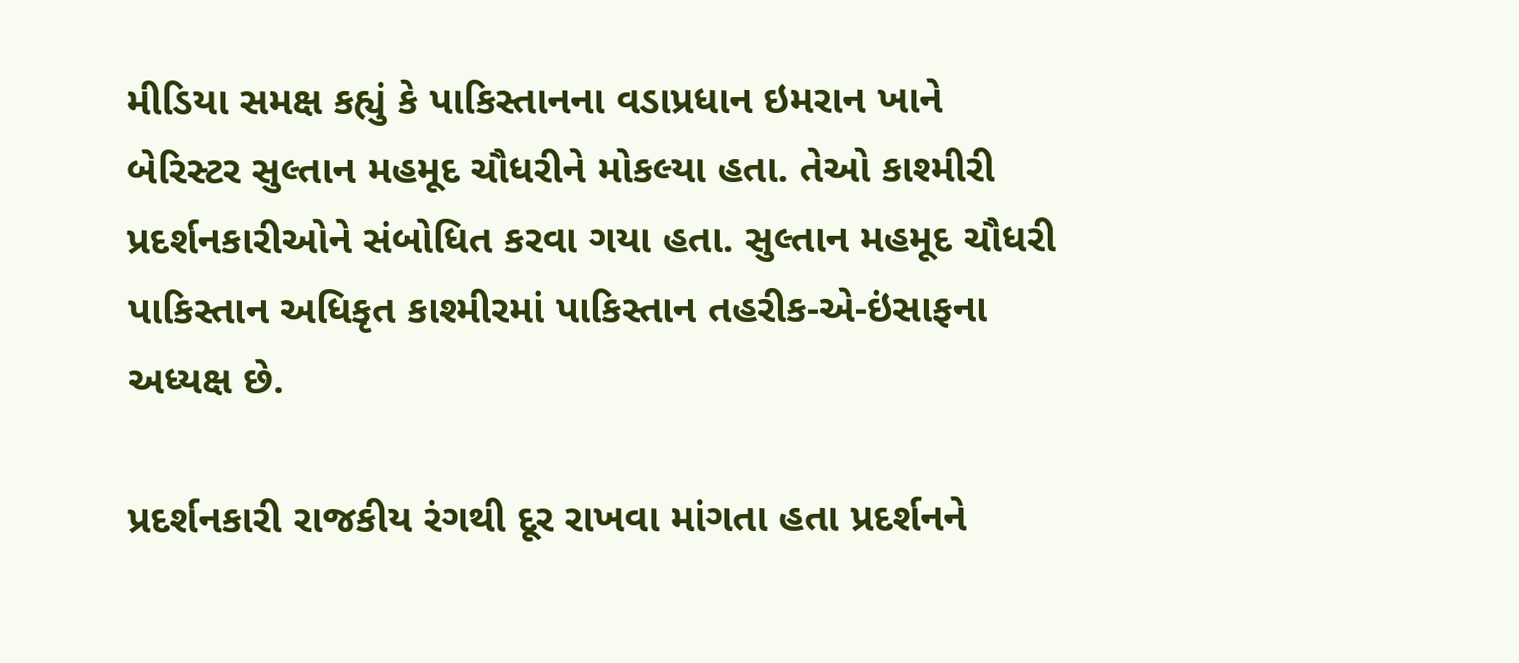મીડિયા સમક્ષ કહ્યું કે પાકિસ્તાનના વડાપ્રધાન ઇમરાન ખાને બેરિસ્ટર સુલ્તાન મહમૂદ ચૌધરીને મોકલ્યા હતા. તેઓ કાશ્મીરી પ્રદર્શનકારીઓને સંબોધિત કરવા ગયા હતા. સુલ્તાન મહમૂદ ચૌધરી પાકિસ્તાન અધિકૃત કાશ્મીરમાં પાકિસ્તાન તહરીક-એ-ઇંસાફના અધ્યક્ષ છે.

પ્રદર્શનકારી રાજકીય રંગથી દૂર રાખવા માંગતા હતા પ્રદર્શનને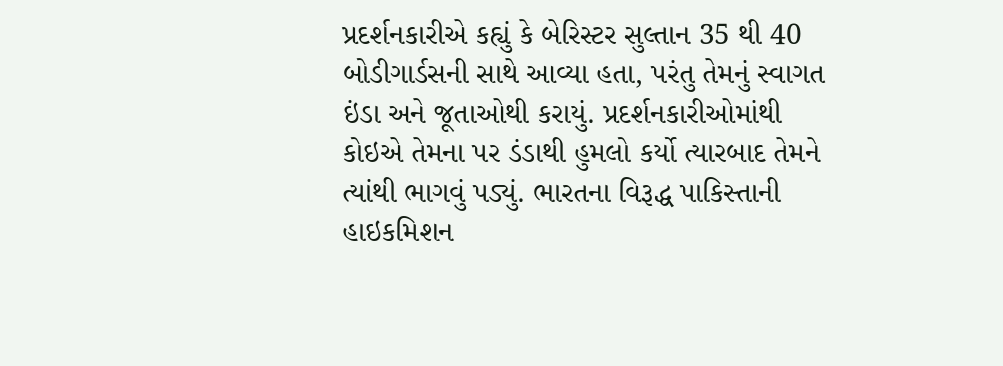પ્રદર્શનકારીએ કહ્યું કે બેરિસ્ટર સુલ્તાન 35 થી 40 બોડીગાર્ડસની સાથે આવ્યા હતા, પરંતુ તેમનું સ્વાગત ઇંડા અને જૂતાઓથી કરાયું. પ્રદર્શનકારીઓમાંથી કોઇએ તેમના પર ડંડાથી હુમલો કર્યો ત્યારબાદ તેમને ત્યાંથી ભાગવું પડ્યું. ભારતના વિરૂદ્ધ પાકિસ્તાની હાઇકમિશન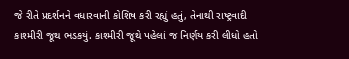જે રીતે પ્રદર્શનને વધારવાની કોશિષ કરી રહ્યું હતું, તેનાથી રાષ્ટ્રવાદી કાશ્મીરી જૂથ ભડકયું. કાશ્મીરી જૂથે પહેલાં જ નિર્ણય કરી લીધો હતો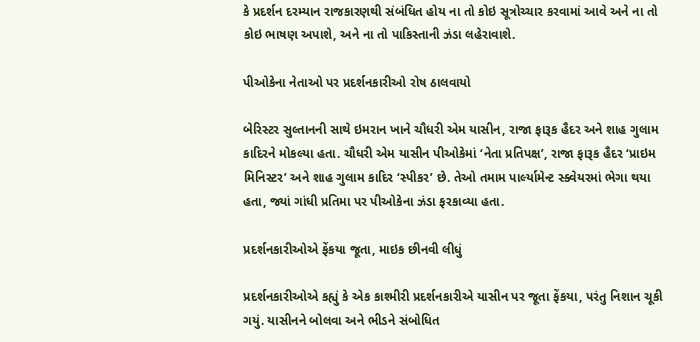કે પ્રદર્શન દરમ્યાન રાજકારણથી સંબંધિત હોય ના તો કોઇ સૂત્રોચ્ચાર કરવામાં આવે અને ના તો કોઇ ભાષણ અપાશે, અને ના તો પાકિસ્તાની ઝંડા લહેરાવાશે.

પીઓકેના નેતાઓ પર પ્રદર્શનકારીઓ રોષ ઠાલવાયો

બેરિસ્ટર સુલ્તાનની સાથે ઇમરાન ખાને ચૌધરી એમ યાસીન, રાજા ફારૂક હૈદર અને શાહ ગુલામ કાદિરને મોકલ્યા હતા. ચૌધરી એમ યાસીન પીઓકેમાં ‘નેતા પ્રતિપક્ષ’, રાજા ફારૂક હૈદર ‘પ્રાઇમ મિનિસ્ટર’ અને શાહ ગુલામ કાદિર ‘સ્પીકર’ છે. તેઓ તમામ પાર્લ્યામેન્ટ સ્ક્વેયરમાં ભેગા થયા હતા, જ્યાં ગાંધી પ્રતિમા પર પીઓકેના ઝંડા ફરકાવ્યા હતા.

પ્રદર્શનકારીઓએ ફેંકયા જૂતા, માઇક છીનવી લીધું

પ્રદર્શનકારીઓએ કહ્યું કે એક કાશ્મીરી પ્રદર્શનકારીએ યાસીન પર જૂતા ફેંકયા, પરંતુ નિશાન ચૂકી ગયું. યાસીનને બોલવા અને ભીડને સંબોધિત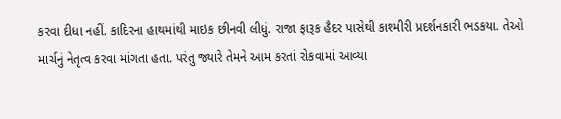કરવા દીધા નહીં. કાદિરના હાથમાંથી માઇક છીનવી લીધું. રાજા ફારૂક હૈદર પાસેથી કાશ્મીરી પ્રદર્શનકારી ભડકયા. તેઓ માર્ચનું નેતૃત્વ કરવા માંગતા હતા. પરંતુ જ્યારે તેમને આમ કરતાં રોકવામાં આવ્યા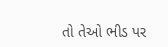તો તેઓ ભીડ પર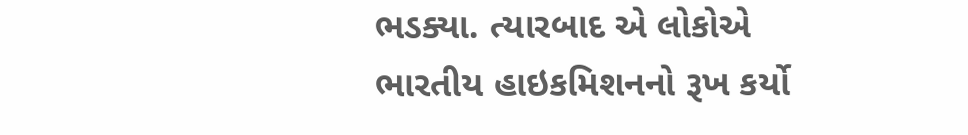ભડક્યા. ત્યારબાદ એ લોકોએ ભારતીય હાઇકમિશનનો રૂખ કર્યો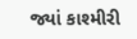જ્યાં કાશ્મીરી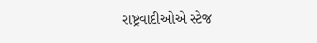રાષ્ટ્રવાદીઓએ સ્ટેજ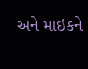અને માઇકને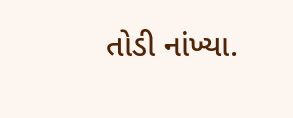તોડી નાંખ્યા.